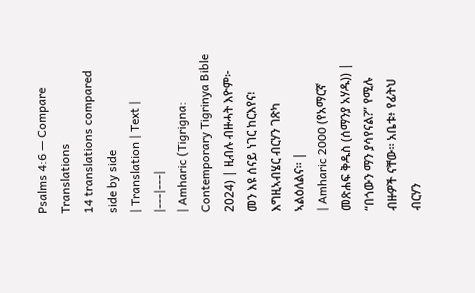Psalms 4:6 — Compare Translations
14 translations compared side by side
| Translation | Text |
|---|---|
| Amharic (Tigrigna: Contemporary Tigrinya Bible 2024) | ዚብሉ ብዙሓት እዮም፦ መን እዩ ሰናይ ነገር ከርእየና፧ እግዚኣብሄር ብርሃን ገጽካ ኣልዕለልና። |
| Amharic 2000 (የአማርኛ መጽሐፍ ቅዱስ (ሰማንያ አሃዱ)) | “በጎውን ማን ያሳየናል?” የሚሉ ብዙዎች ናቸው። አቤቱ፥ የፊትህ ብርሃን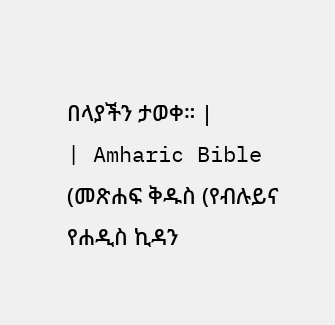በላያችን ታወቀ። |
| Amharic Bible (መጽሐፍ ቅዱስ (የብሉይና የሐዲስ ኪዳን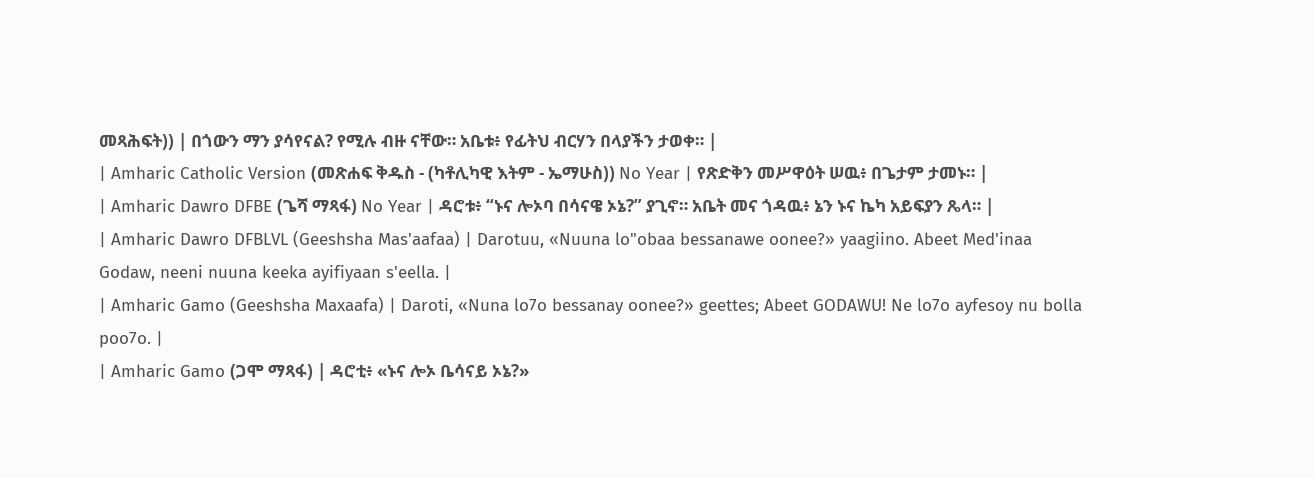መጻሕፍት)) | በጎውን ማን ያሳየናል? የሚሉ ብዙ ናቸው። አቤቱ፥ የፊትህ ብርሃን በላያችን ታወቀ። |
| Amharic Catholic Version (መጽሐፍ ቅዱስ - (ካቶሊካዊ እትም - ኤማሁስ)) No Year | የጽድቅን መሥዋዕት ሠዉ፥ በጌታም ታመኑ። |
| Amharic Dawro DFBE (ጌሻ ማጻፋ) No Year | ዳሮቱ፥ “ኑና ሎኦባ በሳናዌ ኦኔ?” ያጊኖ። አቤት መና ጎዳዉ፥ ኔን ኑና ኬካ አይፍያን ጼላ። |
| Amharic Dawro DFBLVL (Geeshsha Mas'aafaa) | Darotuu, «Nuuna lo"obaa bessanawe oonee?» yaagiino. Abeet Med'inaa Godaw, neeni nuuna keeka ayifiyaan s'eella. |
| Amharic Gamo (Geeshsha Maxaafa) | Daroti, «Nuna lo7o bessanay oonee?» geettes; Abeet GODAWU! Ne lo7o ayfesoy nu bolla poo7o. |
| Amharic Gamo (ጋሞ ማጻፋ) | ዳሮቲ፥ «ኑና ሎኦ ቤሳናይ ኦኔ?»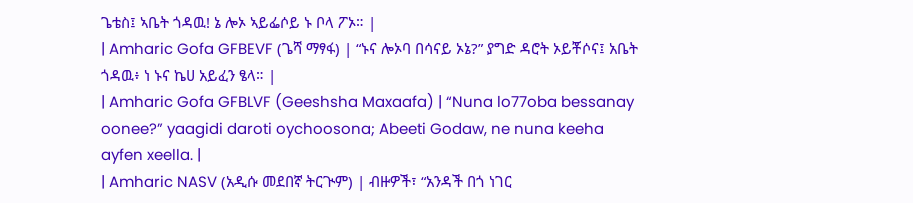ጌቴስ፤ ኣቤት ጎዳዉ! ኔ ሎኦ ኣይፌሶይ ኑ ቦላ ፖኦ። |
| Amharic Gofa GFBEVF (ጌሻ ማፃፋ) | “ኑና ሎኦባ በሳናይ ኦኔ?” ያግድ ዳሮት ኦይቾሶና፤ አቤት ጎዳዉ፥ ነ ኑና ኬሀ አይፈን ፄላ። |
| Amharic Gofa GFBLVF (Geeshsha Maxaafa) | “Nuna lo77oba bessanay oonee?” yaagidi daroti oychoosona; Abeeti Godaw, ne nuna keeha ayfen xeella. |
| Amharic NASV (አዲሱ መደበኛ ትርጒም) | ብዙዎች፣ “አንዳች በጎ ነገር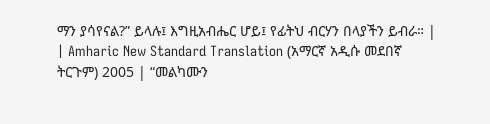ማን ያሳየናል?” ይላሉ፤ እግዚአብሔር ሆይ፤ የፊትህ ብርሃን በላያችን ይብራ። |
| Amharic New Standard Translation (አማርኛ አዲሱ መደበኛ ትርጉም) 2005 | “መልካሙን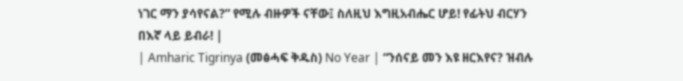ነገር ማን ያሳየናል?” የሚሉ ብዙዎች ናቸው፤ ስለዚህ እግዚአብሔር ሆይ! የፊትህ ብርሃን በእኛ ላይ ይብራ! |
| Amharic Tigrinya (መፅሓፍ ቅዱስ) No Year | “ንሰናይ መን እዩ ዘርእየና? ዝብሉ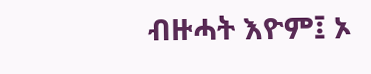ብዙሓት እዮም፤ ኦ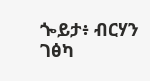ጐይታ፥ ብርሃን ገፅካ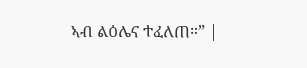ኣብ ልዕሌና ተፈለጠ።” |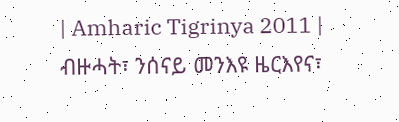| Amharic Tigrinya 2011 | ብዙሓት፣ ንሰናይ መንእዩ ዜርእየና፣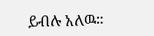ይብሉ አለዉ።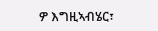ዎ እግዚኣብሄር፣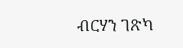ብርሃን ገጽካ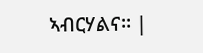ኣብርሃልና። |